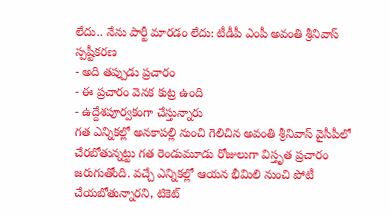లేదు.. నేను పార్టీ మారడం లేదు: టీడీపీ ఎంపీ అవంతి శ్రీనివాస్ స్పష్టీకరణ
- అది తప్పుడు ప్రచారం
- ఈ ప్రచారం వెనక కుట్ర ఉంది
- ఉద్దేశపూర్వకంగా చేస్తున్నారు
గత ఎన్నికల్లో అనకాపల్లి నుంచి గెలిచిన అవంతి శ్రీనివాస్ వైసీపీలో చేరబోతున్నట్టు గత రెండుమూడు రోజులుగా విస్తృత ప్రచారం జరుగుతోంది. వచ్చే ఎన్నికల్లో ఆయన భీమిలి నుంచి పోటీ చేయబోతున్నారని, టికెట్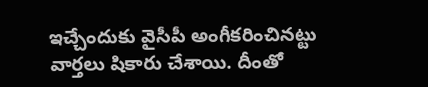ఇచ్చేందుకు వైసీపీ అంగీకరించినట్టు వార్తలు షికారు చేశాయి. దీంతో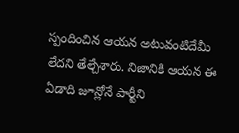స్పందించిన ఆయన అటువంటిదేమీ లేదని తేల్చేశారు. నిజానికి ఆయన ఈ ఏడాది జూన్లోనే పార్టీని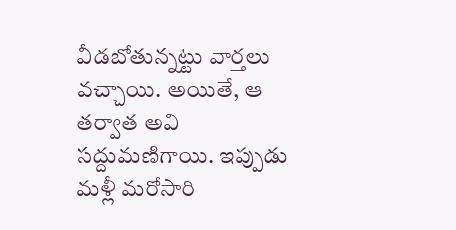వీడబోతున్నట్టు వార్తలు వచ్చాయి. అయితే, ఆ తర్వాత అవి సద్దుమణిగాయి. ఇప్పుడు మళ్లీ మరోసారి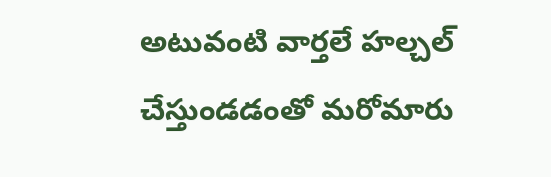అటువంటి వార్తలే హల్చల్ చేస్తుండడంతో మరోమారు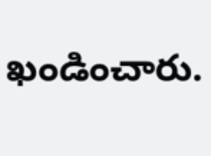ఖండించారు.